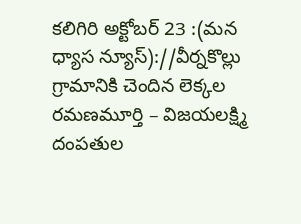కలిగిరి అక్టోబర్ 23 :(మన ధ్యాస న్యూస్)://వీర్నకొల్లు గ్రామానికి చెందిన లెక్కల రమణమూర్తి – విజయలక్ష్మి దంపతుల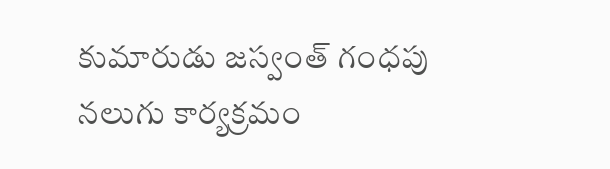కుమారుడు జస్వంత్ గంధపు నలుగు కార్యక్రమం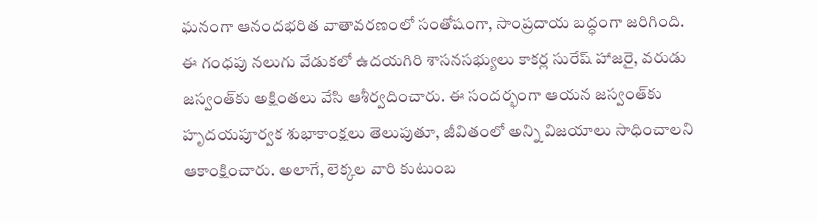ఘనంగా ఆనందభరిత వాతావరణంలో సంతోషంగా, సాంప్రదాయ బద్ధంగా జరిగింది. ఈ గంధపు నలుగు వేడుకలో ఉదయగిరి శాసనసభ్యులు కాకర్ల సురేష్ హాజరై, వరుడు జస్వంత్‌కు అక్షింతలు వేసి ఆశీర్వదించారు. ఈ సందర్భంగా ఆయన జస్వంత్‌కు హృదయపూర్వక శుభాకాంక్షలు తెలుపుతూ, జీవితంలో అన్ని విజయాలు సాధించాలని ఆకాంక్షించారు. అలాగే, లెక్కల వారి కుటుంబ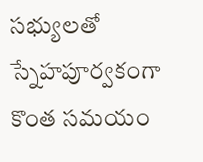సభ్యులతో స్నేహపూర్వకంగా కొంత సమయం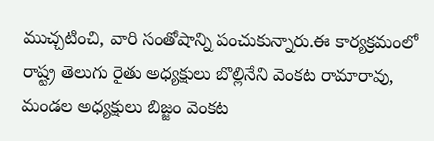ముచ్చటించి, వారి సంతోషాన్ని పంచుకున్నారు.ఈ కార్యక్రమంలో రాష్ట్ర తెలుగు రైతు అధ్యక్షులు బొల్లినేని వెంకట రామారావు, మండల అధ్యక్షులు బిజ్జం వెంకట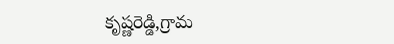కృష్ణరెడ్డి,గ్రామ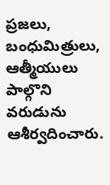ప్రజలు, బంధుమిత్రులు, ఆత్మీయులు పాల్గొని వరుడును ఆశీర్వదించారు.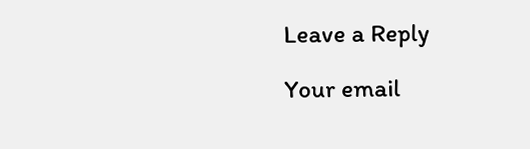Leave a Reply

Your email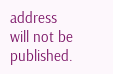address will not be published.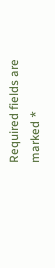Required fields are marked *